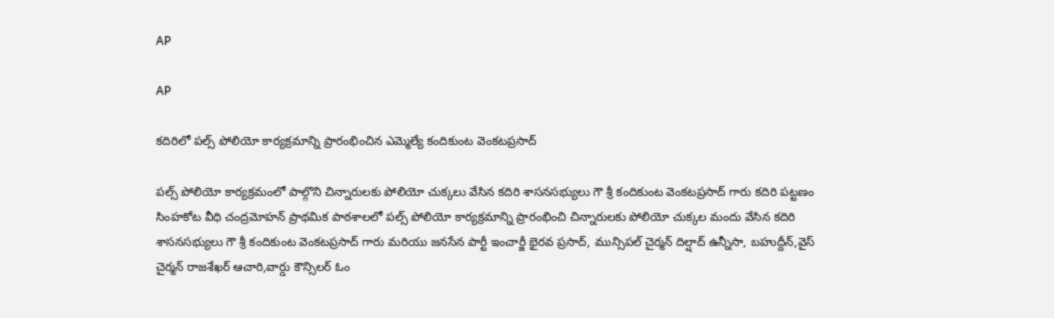AP

AP

కదిరిలో పల్స్ పోలియో కార్యక్రమాన్ని ప్రారంభించిన ఎమ్మెల్యే కందికుంట వెంకటప్రసాద్

పల్స్ పోలియో కార్యక్రమంలో పాల్గొని చిన్నారులకు పోలియో చుక్కలు వేసిన కదిరి శాసనసభ్యులు గౌ శ్రీ కందికుంట వెంకటప్రసాద్ గారు కదిరి పట్టణం సింహకోట వీధి చంద్రమోహన్ ప్రాథమిక పాఠశాలలో పల్స్ పోలియో కార్యక్రమాన్ని ప్రారంభించి చిన్నారులకు పోలియో చుక్కల మందు వేసిన కదిరి శాసనసభ్యులు గౌ శ్రీ కందికుంట వెంకటప్రసాద్ గారు మరియు జనసేన పార్టీ ఇంచార్జీ భైరవ ప్రసాద్, మున్సిపల్ చైర్మన్ దిల్షాద్ ఉన్నీసా, బహుద్దీన్,వైస్ చైర్మన్ రాజశేఖర్ ఆచారి,వార్డు కౌన్సిలర్ ఓం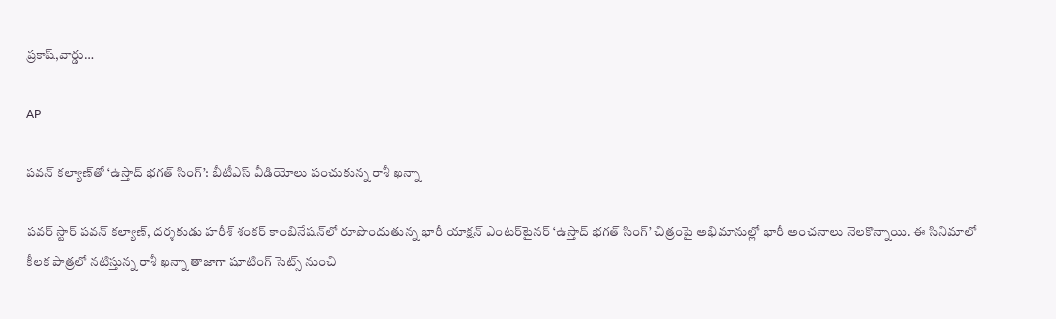ప్రకాష్,వార్డు…

AP

పవన్ కల్యాణ్‌తో ‘ఉస్తాద్ భగత్ సింగ్’: బీటీఎస్ వీడియోలు పంచుకున్న రాశీ ఖన్నా

పవర్ స్టార్ పవన్ కల్యాణ్, దర్శకుడు హరీశ్ శంకర్ కాంబినేషన్‌లో రూపొందుతున్న భారీ యాక్షన్ ఎంటర్‌టైనర్ ‘ఉస్తాద్ భగత్ సింగ్’ చిత్రంపై అభిమానుల్లో భారీ అంచనాలు నెలకొన్నాయి. ఈ సినిమాలో కీలక పాత్రలో నటిస్తున్న రాశీ ఖన్నా తాజాగా షూటింగ్ సెట్స్ నుంచి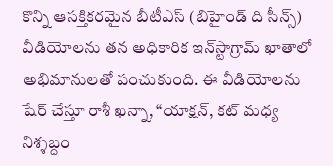కొన్ని ఆసక్తికరమైన బీటీఎస్ (బిహైండ్ ది సీన్స్) వీడియోలను తన అధికారిక ఇన్‌స్టాగ్రామ్ ఖాతాలో అభిమానులతో పంచుకుంది. ఈ వీడియోలను షేర్ చేస్తూ రాశీ ఖన్నా, “యాక్షన్, కట్ మధ్య నిశ్శబ్దం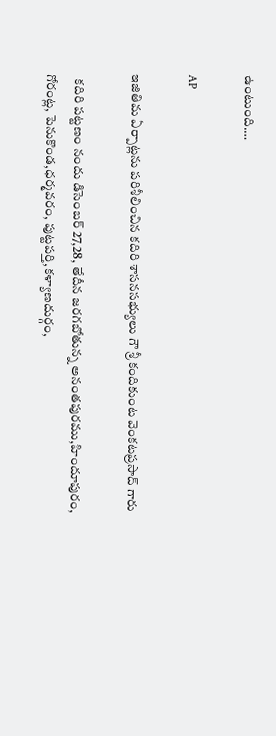ఉంటుంది.…

AP

ఇజితిమ ఏర్పాట్లను పరిశీలించిన కదిరి శాసనసభ్యులు గౌ శ్రీ కందికుంట వెంకటప్రసాద్ గారు

  కదిరి పట్టణం నందు డిసెంబర్ 27,28, తేదీన జరగబోతున్న అనంతపురము,హిందూపురం, గోరంట్ల, పెనుకొండ,ధర్మవరం, పుట్టపర్తి,కళ్యాణదుర్గం,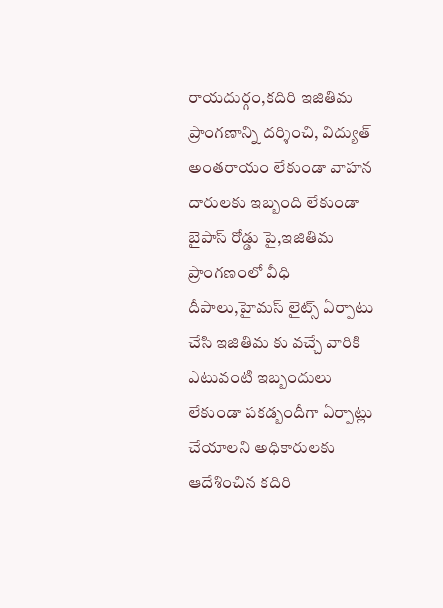రాయదుర్గం,కదిరి ఇజితిమ ప్రాంగణాన్ని దర్శించి, విద్యుత్ అంతరాయం లేకుండా వాహన దారులకు ఇబ్బంది లేకుండా బైపాస్ రోడ్డు పై,ఇజితిమ ప్రాంగణంలో వీధి దీపాలు,హైమస్ లైట్స్ ఏర్పాటు చేసి ఇజితిమ కు వచ్చే వారికి ఎటువంటి ఇబ్బందులు లేకుండా పకడ్బందీగా ఏర్పాట్లు చేయాలని అధికారులకు ఆదేశించిన కదిరి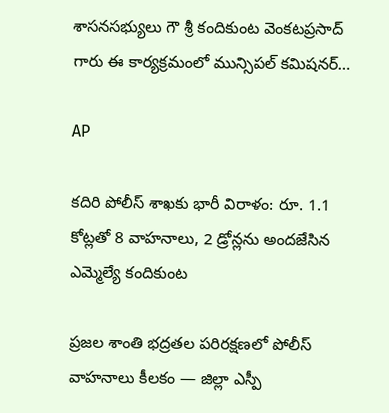శాసనసభ్యులు గౌ శ్రీ కందికుంట వెంకటప్రసాద్ గారు ఈ కార్యక్రమంలో మున్సిపల్ కమిషనర్…

AP

కదిరి పోలీస్ శాఖకు భారీ విరాళం: రూ. 1.1 కోట్లతో 8 వాహనాలు, 2 డ్రోన్లను అందజేసిన ఎమ్మెల్యే కందికుంట

ప్రజల శాంతి భద్రతల పరిరక్షణలో పోలీస్ వాహనాలు కీలకం — జిల్లా ఎస్పీ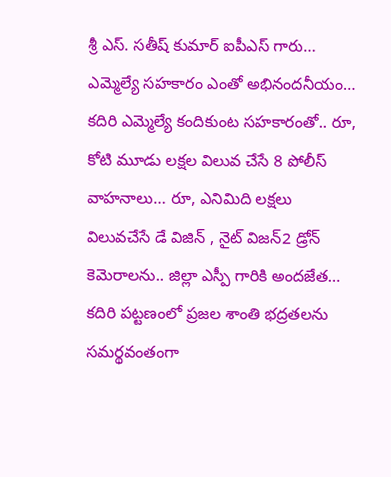శ్రీ ఎస్. సతీష్ కుమార్ ఐపీఎస్ గారు… ఎమ్మెల్యే సహకారం ఎంతో అభినందనీయం… కదిరి ఎమ్మెల్యే కందికుంట సహకారంతో.. రూ, కోటి మూడు లక్షల విలువ చేసే 8 పోలీస్ వాహనాలు… రూ, ఎనిమిది లక్షలు విలువచేసే డే విజిన్ , నైట్ విజన్2 డ్రోన్ కెమెరాలను.. జిల్లా ఎస్పీ గారికి అందజేత… కదిరి పట్టణంలో ప్రజల శాంతి భద్రతలను సమర్థవంతంగా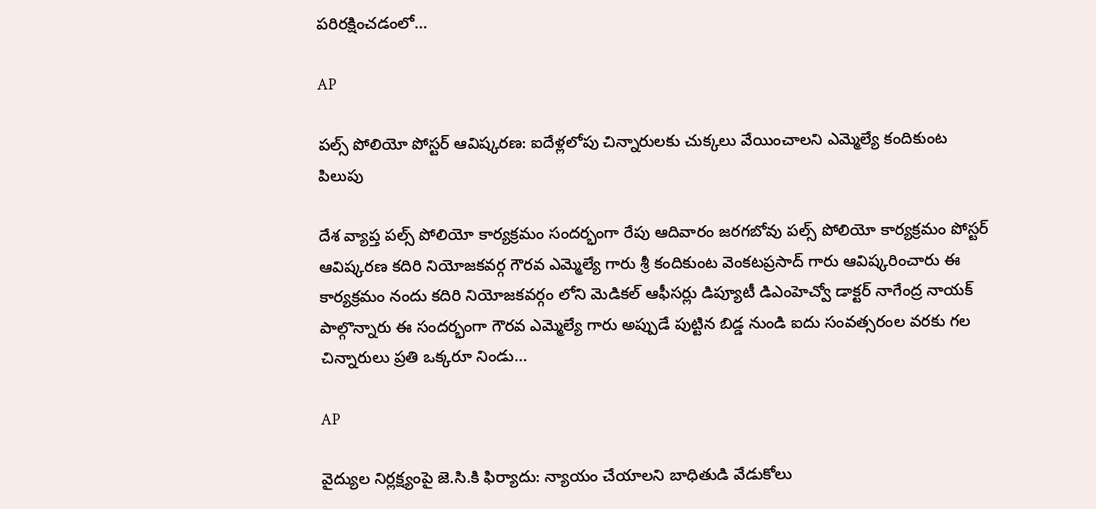పరిరక్షించడంలో…

AP

పల్స్ పోలియో పోస్టర్ ఆవిష్కరణ: ఐదేళ్లలోపు చిన్నారులకు చుక్కలు వేయించాలని ఎమ్మెల్యే కందికుంట పిలుపు

దేశ వ్యాప్త పల్స్ పోలియో కార్యక్రమం సందర్భంగా రేపు ఆదివారం జరగబోవు పల్స్ పోలియో కార్యక్రమం పోస్టర్ ఆవిష్కరణ కదిరి నియోజకవర్గ గౌరవ ఎమ్మెల్యే గారు శ్రీ కందికుంట వెంకటప్రసాద్ గారు ఆవిష్కరించారు ఈ కార్యక్రమం నందు కదిరి నియోజకవర్గం లోని మెడికల్ ఆఫీసర్లు డిప్యూటీ డిఎంహెచ్వో డాక్టర్ నాగేంద్ర నాయక్ పాల్గొన్నారు ఈ సందర్భంగా గౌరవ ఎమ్మెల్యే గారు అప్పుడే పుట్టిన బిడ్డ నుండి ఐదు సంవత్సరంల వరకు గల చిన్నారులు ప్రతి ఒక్కరూ నిండు…

AP

వైద్యుల నిర్లక్ష్యంపై జె.సి.కి ఫిర్యాదు: న్యాయం చేయాలని బాధితుడి వేడుకోలు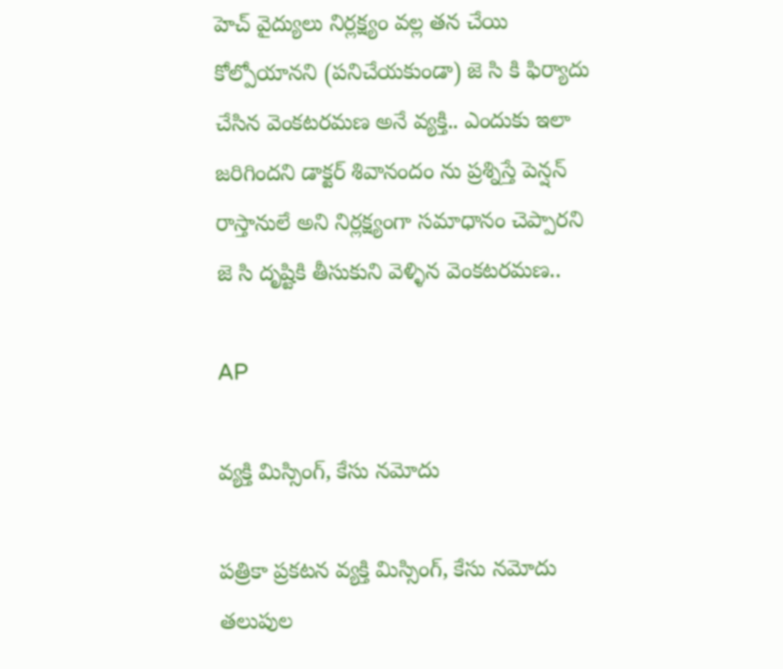హెచ్ వైద్యులు నిర్లక్ష్యం వల్ల తన చేయి కోల్పోయానని (పనిచేయకుండా) జె సి కి ఫిర్యాదు చేసిన వెంకటరమణ అనే వ్యక్తి.. ఎందుకు ఇలా జరిగిందని డాక్టర్ శివానందం ను ప్రశ్నిస్తే పెన్షన్ రాస్తానులే అని నిర్లక్ష్యంగా సమాధానం చెప్పారని జె సి దృష్టికి తీసుకుని వెళ్ళిన వెంకటరమణ..

AP

వ్యక్తి మిస్సింగ్, కేసు నమోదు

పత్రికా ప్రకటన వ్యక్తి మిస్సింగ్, కేసు నమోదు తలుపుల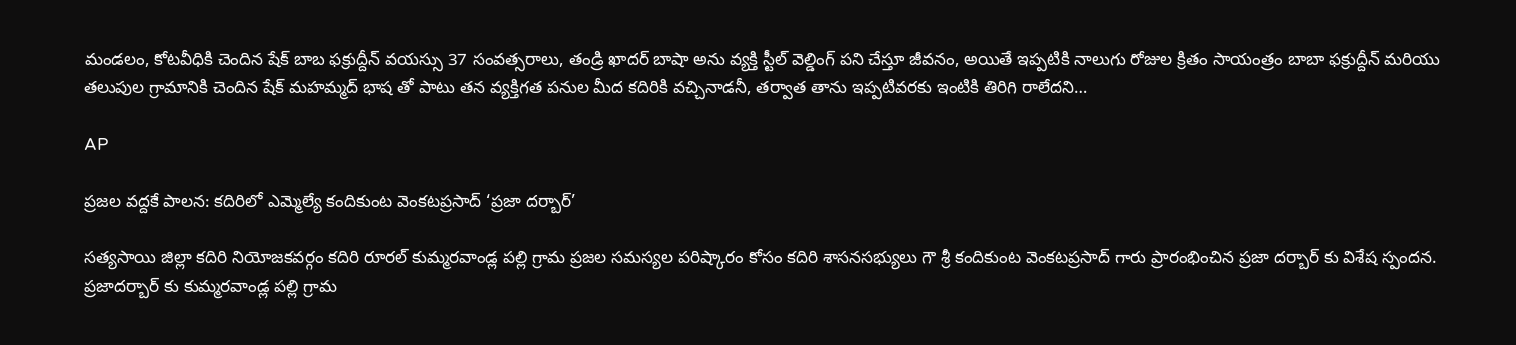మండలం, కోటవీధికి చెందిన షేక్ బాబ ఫక్రుద్దీన్ వయస్సు 37 సంవత్సరాలు, తండ్రి ఖాదర్ బాషా అను వ్యక్తి స్టీల్ వెల్డింగ్ పని చేస్తూ జీవనం, అయితే ఇప్పటికి నాలుగు రోజుల క్రితం సాయంత్రం బాబా ఫక్రుద్దీన్ మరియు తలుపుల గ్రామానికి చెందిన షేక్ మహమ్మద్ భాష తో పాటు తన వ్యక్తిగత పనుల మీద కదిరికి వచ్చినాడనీ, తర్వాత తాను ఇప్పటివరకు ఇంటికి తిరిగి రాలేదని…

AP

ప్రజల వద్దకే పాలన: కదిరిలో ఎమ్మెల్యే కందికుంట వెంకటప్రసాద్ ‘ప్రజా దర్బార్’

సత్యసాయి జిల్లా కదిరి నియోజకవర్గం కదిరి రూరల్ కుమ్మరవాండ్ల పల్లి గ్రామ ప్రజల సమస్యల పరిష్కారం కోసం కదిరి శాసనసభ్యులు గౌ శ్రీ కందికుంట వెంకటప్రసాద్ గారు ప్రారంభించిన ప్రజా దర్బార్ కు విశేష స్పందన. ప్రజాదర్బార్ కు కుమ్మరవాండ్ల పల్లి గ్రామ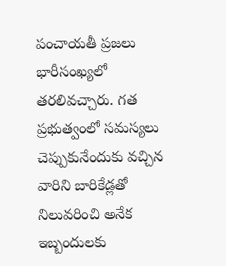పంచాయతీ ప్రజలు భారీసంఖ్యలో తరలివచ్చారు. గత ప్రభుత్వంలో సమస్యలు చెప్పుకునేందుకు వచ్చిన వారిని బారికేడ్లతో నిలువరించి అనేక ఇబ్బందులకు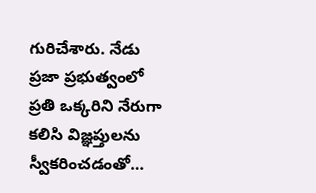గురిచేశారు. నేడు ప్రజా ప్రభుత్వంలో ప్రతి ఒక్కరిని నేరుగా కలిసి విజ్ఞప్తులను స్వీకరించడంతో…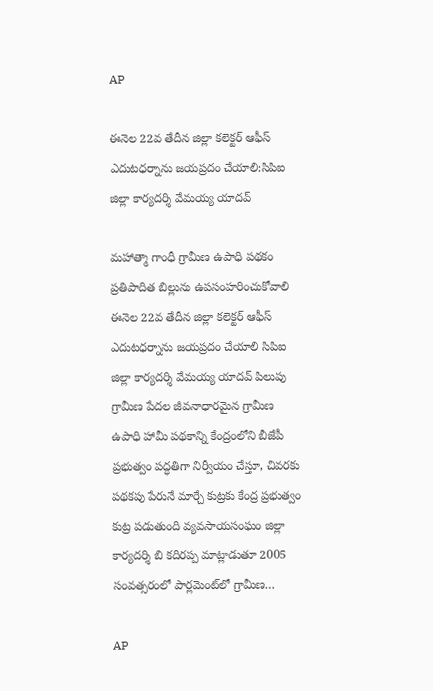AP

ఈనెల 22వ తేదీన జిల్లా కలెక్టర్ ఆఫీస్ ఎదుటధర్నాను జయప్రదం చేయాలి:సిపిఐ జిల్లా కార్యదర్శి వేమయ్య యాదవ్

మహాత్మా గాంధీ గ్రామీణ ఉపాధి పథకం ప్రతిపాదిత బిల్లును ఉపసంహరించుకోవాలి ఈనెల 22వ తేదీన జిల్లా కలెక్టర్ ఆఫీస్ ఎదుటధర్నాను జయప్రదం చేయాలి సిపిఐ జిల్లా కార్యదర్శి వేమయ్య యాదవ్ పిలుపు గ్రామీణ పేదల జీవనాధారమైన గ్రామీణ ఉపాధి హామీ పథకాన్ని కేంద్రంలోని బీజేపీ ప్రభుత్వం పద్ధతిగా నిర్వీయం చేస్తూ, చివరకు పథకపు పేరునే మార్చే కుట్రకు కేంద్ర ప్రభుత్వం కుట్ర పడుతుంది వ్యవసాయసంఘం జిల్లా కార్యదర్శి బి కదిరప్ప మాట్లాడుతూ 2005 సంవత్సరంలో పార్లమెంట్‌లో గ్రామీణ…

AP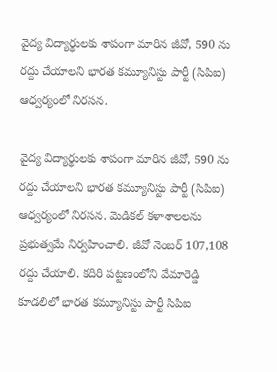వైద్య విద్యార్థులకు శాపంగా మారిన జీవో, 590 ను రద్దు చేయాలని భారత కమ్యూనిస్టు పార్టీ (సిపిఐ) ఆధ్వర్యంలో నిరసన.

వైద్య విద్యార్థులకు శాపంగా మారిన జీవో, 590 ను రద్దు చేయాలని భారత కమ్యూనిస్టు పార్టీ (సిపిఐ) ఆధ్వర్యంలో నిరసన. మెడికల్ కళాశాలలను ప్రభుత్వమే నిర్వహించాలి. జీవో నెంబర్ 107,108 రద్దు చేయాలి. కదిరి పట్టణంలోని వేమారెడ్డి కూడలిలో భారత కమ్యూనిస్టు పార్టీ సిపిఐ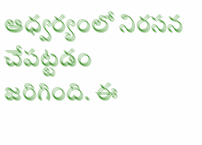ఆధ్వర్యంలో నిరసన చేపట్టడం జరిగింది. ఈ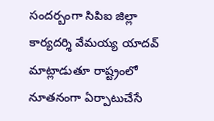సందర్బంగా సిపిఐ జిల్లా కార్యదర్శి వేమయ్య యాదవ్ మాట్లాడుతూ రాష్ట్రంలో నూతనంగా ఏర్పాటుచేసే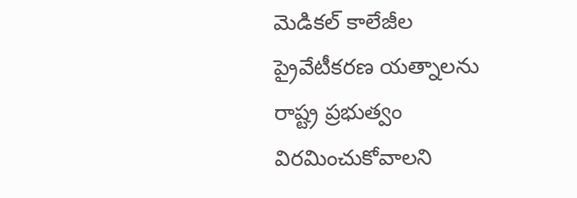మెడికల్ కాలేజీల ప్రైవేటీకరణ యత్నాలను రాష్ట్ర ప్రభుత్వం విరమించుకోవాలని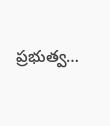ప్రభుత్వ…